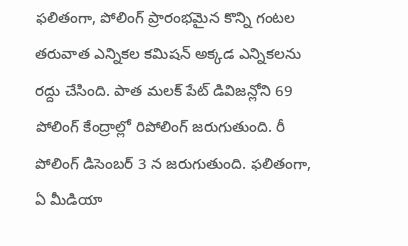ఫలితంగా, పోలింగ్ ప్రారంభమైన కొన్ని గంటల తరువాత ఎన్నికల కమిషన్ అక్కడ ఎన్నికలను రద్దు చేసింది. పాత మలక్ పేట్ డివిజన్లోని 69 పోలింగ్ కేంద్రాల్లో రిపోలింగ్ జరుగుతుంది. రీ పోలింగ్ డిసెంబర్ 3 న జరుగుతుంది. ఫలితంగా, ఏ మీడియా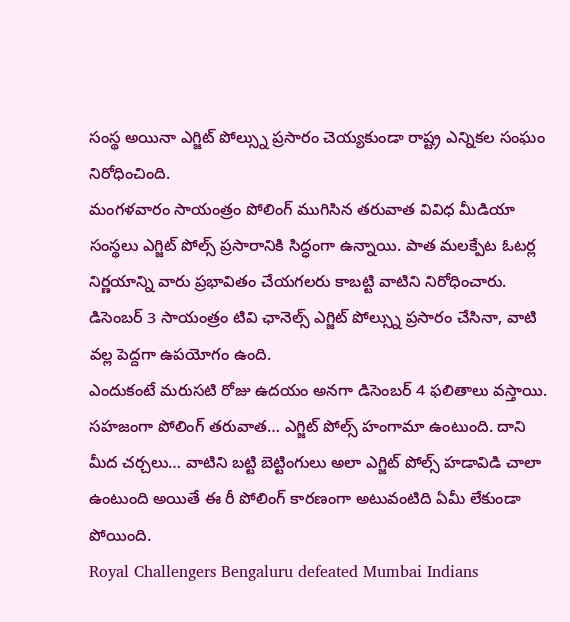సంస్థ అయినా ఎగ్జిట్ పోల్స్ను ప్రసారం చెయ్యకుండా రాష్ట్ర ఎన్నికల సంఘం నిరోధించింది.
మంగళవారం సాయంత్రం పోలింగ్ ముగిసిన తరువాత వివిధ మీడియా సంస్థలు ఎగ్జిట్ పోల్స్ ప్రసారానికి సిద్ధంగా ఉన్నాయి. పాత మలక్పేట ఓటర్ల నిర్ణయాన్ని వారు ప్రభావితం చేయగలరు కాబట్టి వాటిని నిరోధించారు. డిసెంబర్ 3 సాయంత్రం టివి ఛానెల్స్ ఎగ్జిట్ పోల్స్ను ప్రసారం చేసినా, వాటి వల్ల పెద్దగా ఉపయోగం ఉంది.
ఎందుకంటే మరుసటి రోజు ఉదయం అనగా డిసెంబర్ 4 ఫలితాలు వస్తాయి. సహజంగా పోలింగ్ తరువాత… ఎగ్జిట్ పోల్స్ హంగామా ఉంటుంది. దాని మీద చర్చలు… వాటిని బట్టి బెట్టింగులు అలా ఎగ్జిట్ పోల్స్ హడావిడి చాలా ఉంటుంది అయితే ఈ రీ పోలింగ్ కారణంగా అటువంటిది ఏమీ లేకుండా పోయింది.
Royal Challengers Bengaluru defeated Mumbai Indians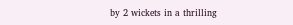by 2 wickets in a thrilling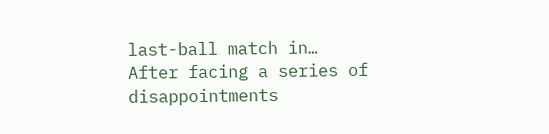last-ball match in…
After facing a series of disappointments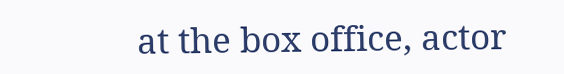at the box office, actor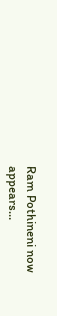Ram Pothineni now appears…